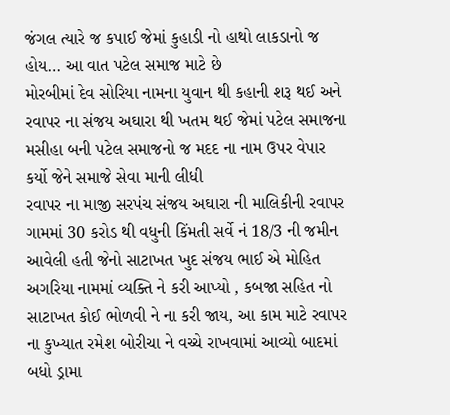જંગલ ત્યારે જ કપાઈ જેમાં કુહાડી નો હાથો લાકડાનો જ હોય… આ વાત પટેલ સમાજ માટે છે
મોરબીમાં દેવ સોરિયા નામના યુવાન થી કહાની શરૂ થઈ અને રવાપર ના સંજય અઘારા થી ખતમ થઈ જેમાં પટેલ સમાજના મસીહા બની પટેલ સમાજનો જ મદદ ના નામ ઉપર વેપાર કર્યો જેને સમાજે સેવા માની લીધી
રવાપર ના માજી સરપંચ સંજય અઘારા ની માલિકીની રવાપર ગામમાં 30 કરોડ થી વધુની કિંમતી સર્વે નં 18/3 ની જમીન આવેલી હતી જેનો સાટાખત ખુદ સંજય ભાઈ એ મોહિત અગરિયા નામમાં વ્યક્તિ ને કરી આપ્યો , કબજા સહિત નો સાટાખત કોઈ ભોળવી ને ના કરી જાય, આ કામ માટે રવાપર ના કુખ્યાત રમેશ બોરીચા ને વચ્ચે રાખવામાં આવ્યો બાદમાં બધો ડ્રામા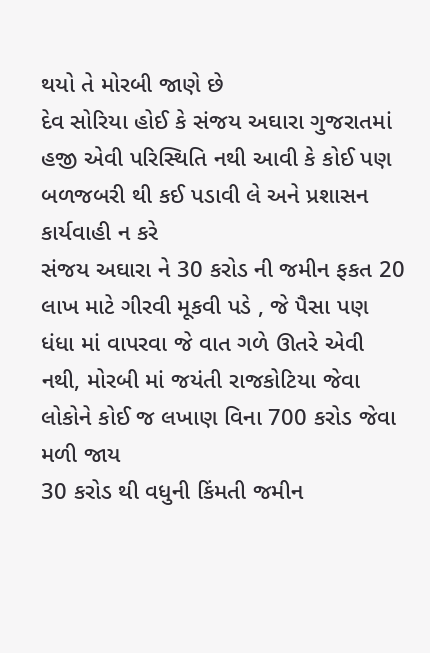થયો તે મોરબી જાણે છે
દેવ સોરિયા હોઈ કે સંજય અઘારા ગુજરાતમાં હજી એવી પરિસ્થિતિ નથી આવી કે કોઈ પણ બળજબરી થી કઈ પડાવી લે અને પ્રશાસન કાર્યવાહી ન કરે
સંજય અઘારા ને 30 કરોડ ની જમીન ફકત 20 લાખ માટે ગીરવી મૂકવી પડે , જે પૈસા પણ ધંધા માં વાપરવા જે વાત ગળે ઊતરે એવી નથી, મોરબી માં જયંતી રાજકોટિયા જેવા લોકોને કોઈ જ લખાણ વિના 700 કરોડ જેવા મળી જાય
30 કરોડ થી વધુની કિંમતી જમીન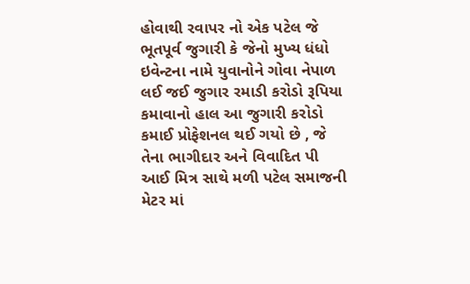હોવાથી રવાપર નો એક પટેલ જે ભૂતપૂર્વ જુગારી કે જેનો મુખ્ય ધંધો ઇવેન્ટના નામે યુવાનોને ગોવા નેપાળ લઈ જઈ જુગાર રમાડી કરોડો રૂપિયા કમાવાનો હાલ આ જુગારી કરોડો કમાઈ પ્રોફેશનલ થઈ ગયો છે , જે તેના ભાગીદાર અને વિવાદિત પી આઈ મિત્ર સાથે મળી પટેલ સમાજની મેટર માં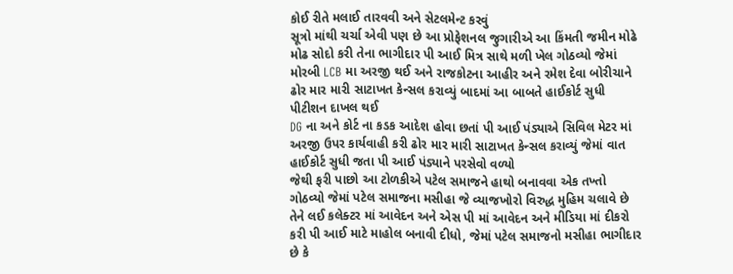કોઈ રીતે મલાઈ તારવવી અને સેટલમેન્ટ કરવું
સૂત્રો માંથી ચર્ચા એવી પણ છે આ પ્રોફેશનલ જુગારીએ આ કિંમતી જમીન મોઢે મોઢ સોદો કરી તેના ભાગીદાર પી આઈ મિત્ર સાથે મળી ખેલ ગોઠવ્યો જેમાં મોરબી LCB મા અરજી થઈ અને રાજકોટના આહીર અને રમેશ દેવા બોરીચાને ઢોર માર મારી સાટાખત કેન્સલ કરાવ્યું બાદમાં આ બાબતે હાઈકોર્ટ સુધી પીટીશન દાખલ થઈ
DG ના અને કોર્ટ ના કડક આદેશ હોવા છતાં પી આઈ પંડ્યાએ સિવિલ મેટર માં અરજી ઉપર કાર્યવાહી કરી ઢોર માર મારી સાટાખત કેન્સલ કરાવ્યું જેમાં વાત હાઈકોર્ટ સુધી જતા પી આઈ પંડ્યાને પરસેવો વળ્યો
જેથી ફરી પાછો આ ટોળકીએ પટેલ સમાજને હાથો બનાવવા એક તખ્તો ગોઠવ્યો જેમાં પટેલ સમાજના મસીહા જે વ્યાજખોરો વિરુદ્ધ મુહિમ ચલાવે છે તેને લઈ કલેક્ટર માં આવેદન અને એસ પી માં આવેદન અને મીડિયા માં દીકરો કરી પી આઈ માટે માહોલ બનાવી દીધો, જેમાં પટેલ સમાજનો મસીહા ભાગીદાર છે કે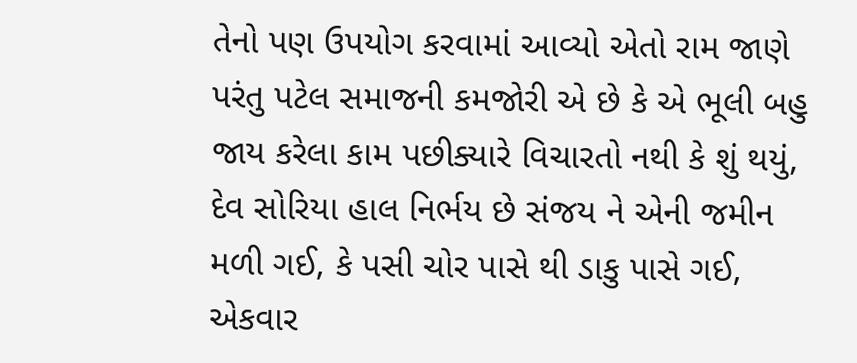તેનો પણ ઉપયોગ કરવામાં આવ્યો એતો રામ જાણે
પરંતુ પટેલ સમાજની કમજોરી એ છે કે એ ભૂલી બહુ જાય કરેલા કામ પછીક્યારે વિચારતો નથી કે શું થયું, દેવ સોરિયા હાલ નિર્ભય છે સંજય ને એની જમીન મળી ગઈ, કે પસી ચોર પાસે થી ડાકુ પાસે ગઈ, એકવાર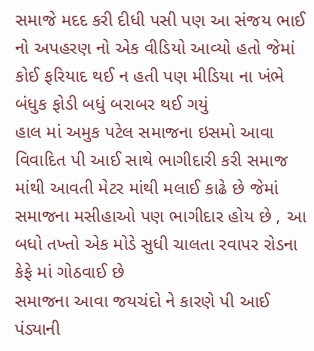સમાજે મદદ કરી દીધી પસી પણ આ સંજય ભાઈ નો અપહરણ નો એક વીડિયો આવ્યો હતો જેમાં કોઈ ફરિયાદ થઈ ન હતી પણ મીડિયા ના ખંભે બંધુક ફોડી બધું બરાબર થઈ ગયું
હાલ માં અમુક પટેલ સમાજના ઇસમો આવા વિવાદિત પી આઈ સાથે ભાગીદારી કરી સમાજ માંથી આવતી મેટર માંથી મલાઈ કાઢે છે જેમાં સમાજના મસીહાઓ પણ ભાગીદાર હોય છે , આ બધો તખ્તો એક મોડે સુધી ચાલતા રવાપર રોડના કેફે માં ગોઠવાઈ છે
સમાજના આવા જયચંદો ને કારણે પી આઈ પંડ્યાની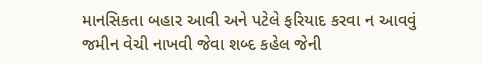માનસિકતા બહાર આવી અને પટેલે ફરિયાદ કરવા ન આવવું જમીન વેચી નાખવી જેવા શબ્દ કહેલ જેની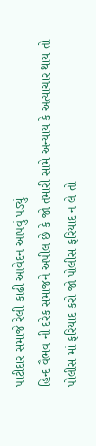પાટીદાર સમાજે રેલી કાઢી આવેદન આપવું પડ્યું
હિન્દ વૈભવ ની દરેક સમાજને અપીલ છે કે જો તમારી સામે અન્યાય કે અત્યાચાર થાય તો પોલીસ માં ફરિયાદ કરો જો પોલીસ ફરિયાદ ન લે તો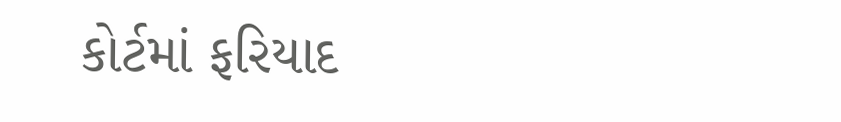કોર્ટમાં ફરિયાદ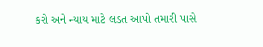કરો અને ન્યાય માટે લડત આપો તમારી પાસે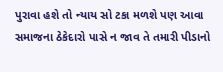પુરાવા હશે તો ન્યાય સો ટકા મળશે પણ આવા સમાજના ઠેકેદારો પાસે ન જાવ તે તમારી પીડાનો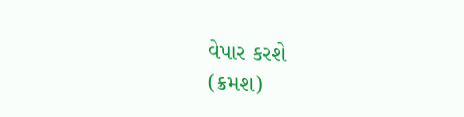વેપાર કરશે
(ક્રમશ)